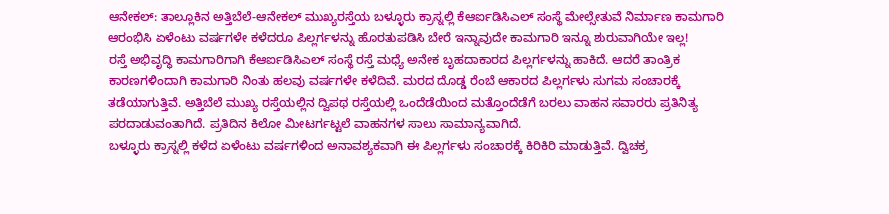ಆನೇಕಲ್: ತಾಲ್ಲೂಕಿನ ಅತ್ತಿಬೆಲೆ-ಆನೇಕಲ್ ಮುಖ್ಯರಸ್ತೆಯ ಬಳ್ಳೂರು ಕ್ರಾಸ್ನಲ್ಲಿ ಕೆಆರ್ಐಡಿಸಿಎಲ್ ಸಂಸ್ಥೆ ಮೇಲ್ಸೇತುವೆ ನಿರ್ಮಾಣ ಕಾಮಗಾರಿ ಆರಂಭಿಸಿ ಏಳೆಂಟು ವರ್ಷಗಳೇ ಕಳೆದರೂ ಪಿಲ್ಲರ್ಗಳನ್ನು ಹೊರತುಪಡಿಸಿ ಬೇರೆ ಇನ್ನಾವುದೇ ಕಾಮಗಾರಿ ಇನ್ನೂ ಶುರುವಾಗಿಯೇ ಇಲ್ಲ!
ರಸ್ತೆ ಅಭಿವೃದ್ಧಿ ಕಾಮಗಾರಿಗಾಗಿ ಕೆಆರ್ಐಡಿಸಿಎಲ್ ಸಂಸ್ಥೆ ರಸ್ತೆ ಮಧ್ಯೆ ಅನೇಕ ಬೃಹದಾಕಾರದ ಪಿಲ್ಲರ್ಗಳನ್ನು ಹಾಕಿದೆ. ಆದರೆ ತಾಂತ್ರಿಕ ಕಾರಣಗಳಿಂದಾಗಿ ಕಾಮಗಾರಿ ನಿಂತು ಹಲವು ವರ್ಷಗಳೇ ಕಳೆದಿವೆ. ಮರದ ದೊಡ್ಡ ರೆಂಬೆ ಆಕಾರದ ಪಿಲ್ಲರ್ಗಳು ಸುಗಮ ಸಂಚಾರಕ್ಕೆ ತಡೆಯಾಗುತ್ತಿವೆ. ಅತ್ತಿಬೆಲೆ ಮುಖ್ಯ ರಸ್ತೆಯಲ್ಲಿನ ದ್ವಿಪಥ ರಸ್ತೆಯಲ್ಲಿ ಒಂದೆಡೆಯಿಂದ ಮತ್ತೊಂದೆಡೆಗೆ ಬರಲು ವಾಹನ ಸವಾರರು ಪ್ರತಿನಿತ್ಯ ಪರದಾಡುವಂತಾಗಿದೆ. ಪ್ರತಿದಿನ ಕಿಲೋ ಮೀಟರ್ಗಟ್ಟಲೆ ವಾಹನಗಳ ಸಾಲು ಸಾಮಾನ್ಯವಾಗಿದೆ.
ಬಳ್ಳೂರು ಕ್ರಾಸ್ನಲ್ಲಿ ಕಳೆದ ಏಳೆಂಟು ವರ್ಷಗಳಿಂದ ಅನಾವಶ್ಯಕವಾಗಿ ಈ ಪಿಲ್ಲರ್ಗಳು ಸಂಚಾರಕ್ಕೆ ಕಿರಿಕಿರಿ ಮಾಡುತ್ತಿವೆ. ದ್ವಿಚಕ್ರ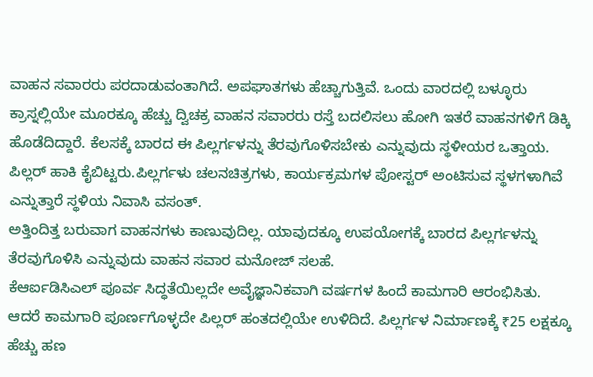ವಾಹನ ಸವಾರರು ಪರದಾಡುವಂತಾಗಿದೆ. ಅಪಘಾತಗಳು ಹೆಚ್ಚಾಗುತ್ತಿವೆ. ಒಂದು ವಾರದಲ್ಲಿ ಬಳ್ಳೂರು ಕ್ರಾಸ್ನಲ್ಲಿಯೇ ಮೂರಕ್ಕೂ ಹೆಚ್ಚು ದ್ವಿಚಕ್ರ ವಾಹನ ಸವಾರರು ರಸ್ತೆ ಬದಲಿಸಲು ಹೋಗಿ ಇತರೆ ವಾಹನಗಳಿಗೆ ಡಿಕ್ಕಿ ಹೊಡೆದಿದ್ದಾರೆ. ಕೆಲಸಕ್ಕೆ ಬಾರದ ಈ ಪಿಲ್ಲರ್ಗಳನ್ನು ತೆರವುಗೊಳಿಸಬೇಕು ಎನ್ನುವುದು ಸ್ಥಳೀಯರ ಒತ್ತಾಯ.
ಪಿಲ್ಲರ್ ಹಾಕಿ ಕೈಬಿಟ್ಟರು.ಪಿಲ್ಲರ್ಗಳು ಚಲನಚಿತ್ರಗಳು, ಕಾರ್ಯಕ್ರಮಗಳ ಪೋಸ್ಟರ್ ಅಂಟಿಸುವ ಸ್ಥಳಗಳಾಗಿವೆ ಎನ್ನುತ್ತಾರೆ ಸ್ಥಳಿಯ ನಿವಾಸಿ ವಸಂತ್.
ಅತ್ತಿಂದಿತ್ತ ಬರುವಾಗ ವಾಹನಗಳು ಕಾಣುವುದಿಲ್ಲ. ಯಾವುದಕ್ಕೂ ಉಪಯೋಗಕ್ಕೆ ಬಾರದ ಪಿಲ್ಲರ್ಗಳನ್ನು ತೆರವುಗೊಳಿಸಿ ಎನ್ನುವುದು ವಾಹನ ಸವಾರ ಮನೋಜ್ ಸಲಹೆ.
ಕೆಆರ್ಐಡಿಸಿಎಲ್ ಪೂರ್ವ ಸಿದ್ಧತೆಯಿಲ್ಲದೇ ಅವೈಜ್ಞಾನಿಕವಾಗಿ ವರ್ಷಗಳ ಹಿಂದೆ ಕಾಮಗಾರಿ ಆರಂಭಿಸಿತು. ಆದರೆ ಕಾಮಗಾರಿ ಪೂರ್ಣಗೊಳ್ಳದೇ ಪಿಲ್ಲರ್ ಹಂತದಲ್ಲಿಯೇ ಉಳಿದಿದೆ. ಪಿಲ್ಲರ್ಗಳ ನಿರ್ಮಾಣಕ್ಕೆ ₹25 ಲಕ್ಷಕ್ಕೂ ಹೆಚ್ಚು ಹಣ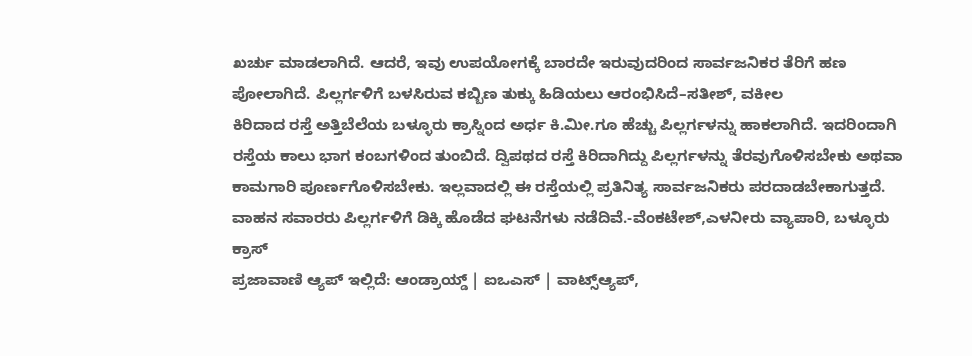ಖರ್ಚು ಮಾಡಲಾಗಿದೆ. ಆದರೆ, ಇವು ಉಪಯೋಗಕ್ಕೆ ಬಾರದೇ ಇರುವುದರಿಂದ ಸಾರ್ವಜನಿಕರ ತೆರಿಗೆ ಹಣ ಪೋಲಾಗಿದೆ. ಪಿಲ್ಲರ್ಗಳಿಗೆ ಬಳಸಿರುವ ಕಬ್ಬಿಣ ತುಕ್ಕು ಹಿಡಿಯಲು ಆರಂಭಿಸಿದೆ–ಸತೀಶ್, ವಕೀಲ
ಕಿರಿದಾದ ರಸ್ತೆ ಅತ್ತಿಬೆಲೆಯ ಬಳ್ಳೂರು ಕ್ರಾಸ್ನಿಂದ ಅರ್ಧ ಕಿ.ಮೀ.ಗೂ ಹೆಚ್ಚು ಪಿಲ್ಲರ್ಗಳನ್ನು ಹಾಕಲಾಗಿದೆ. ಇದರಿಂದಾಗಿ ರಸ್ತೆಯ ಕಾಲು ಭಾಗ ಕಂಬಗಳಿಂದ ತುಂಬಿದೆ. ದ್ವಿಪಥದ ರಸ್ತೆ ಕಿರಿದಾಗಿದ್ದು ಪಿಲ್ಲರ್ಗಳನ್ನು ತೆರವುಗೊಳಿಸಬೇಕು ಅಥವಾ ಕಾಮಗಾರಿ ಪೂರ್ಣಗೊಳಿಸಬೇಕು. ಇಲ್ಲವಾದಲ್ಲಿ ಈ ರಸ್ತೆಯಲ್ಲಿ ಪ್ರತಿನಿತ್ಯ ಸಾರ್ವಜನಿಕರು ಪರದಾಡಬೇಕಾಗುತ್ತದೆ. ವಾಹನ ಸವಾರರು ಪಿಲ್ಲರ್ಗಳಿಗೆ ಡಿಕ್ಕಿ ಹೊಡೆದ ಘಟನೆಗಳು ನಡೆದಿವೆ.-ವೆಂಕಟೇಶ್,ಎಳನೀರು ವ್ಯಾಪಾರಿ, ಬಳ್ಳೂರು ಕ್ರಾಸ್
ಪ್ರಜಾವಾಣಿ ಆ್ಯಪ್ ಇಲ್ಲಿದೆ: ಆಂಡ್ರಾಯ್ಡ್ | ಐಒಎಸ್ | ವಾಟ್ಸ್ಆ್ಯಪ್,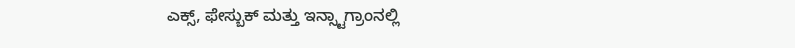ಎಕ್ಸ್, ಫೇಸ್ಬುಕ್ ಮತ್ತು ಇನ್ಸ್ಟಾಗ್ರಾಂನಲ್ಲಿ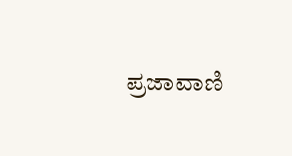ಪ್ರಜಾವಾಣಿ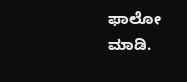ಫಾಲೋ ಮಾಡಿ.